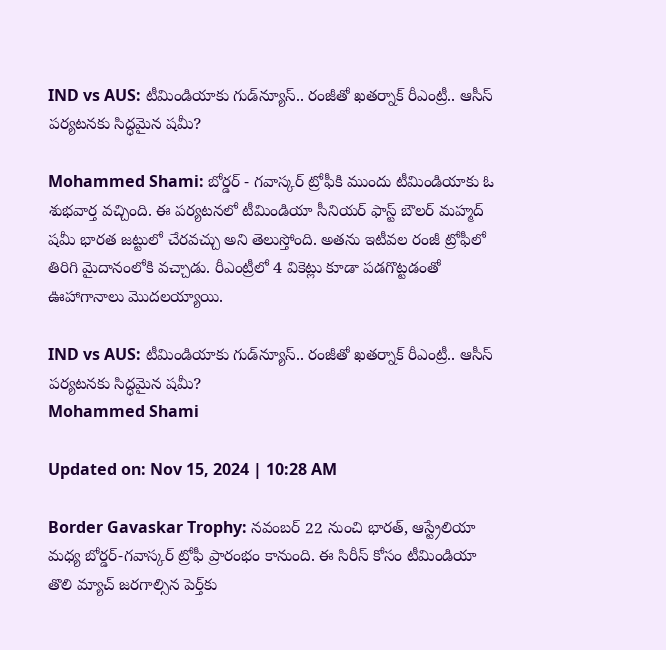IND vs AUS: టీమిండియాకు గుడ్‌న్యూస్.. రంజీతో ఖతర్నాక్ రీఎంట్రీ.. ఆసీస్ పర్యటనకు సిద్ధమైన షమీ?

Mohammed Shami: బోర్డర్ - గవాస్కర్ ట్రోఫీకి ముందు టీమిండియాకు ఓ శుభవార్త వచ్చింది. ఈ పర్యటనలో టీమిండియా సీనియర్ ఫాస్ట్ బౌలర్ మహ్మద్ షమీ భారత జట్టులో చేరవచ్చు అని తెలుస్తోంది. అతను ఇటీవల రంజీ ట్రోఫీలో తిరిగి మైదానంలోకి వచ్చాడు. రీఎంట్రీలో 4 వికెట్లు కూడా పడగొట్టడంతో ఊహాగానాలు మొదలయ్యాయి.

IND vs AUS: టీమిండియాకు గుడ్‌న్యూస్.. రంజీతో ఖతర్నాక్ రీఎంట్రీ.. ఆసీస్ పర్యటనకు సిద్ధమైన షమీ?
Mohammed Shami

Updated on: Nov 15, 2024 | 10:28 AM

Border Gavaskar Trophy: నవంబర్ 22 నుంచి భారత్, ఆస్ట్రేలియా మధ్య బోర్డర్-గవాస్కర్ ట్రోఫీ ప్రారంభం కానుంది. ఈ సిరీస్‌ కోసం టీమిండియా తొలి మ్యాచ్‌ జరగాల్సిన పెర్త్‌కు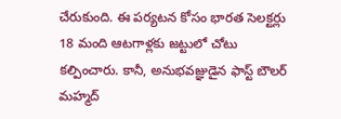చేరుకుంది. ఈ పర్యటన కోసం భారత సెలక్టర్లు 18 మంది ఆటగాళ్లకు జట్టులో చోటు కల్పించారు. కానీ, అనుభవజ్ఞుడైన ఫాస్ట్ బౌలర్ మహ్మద్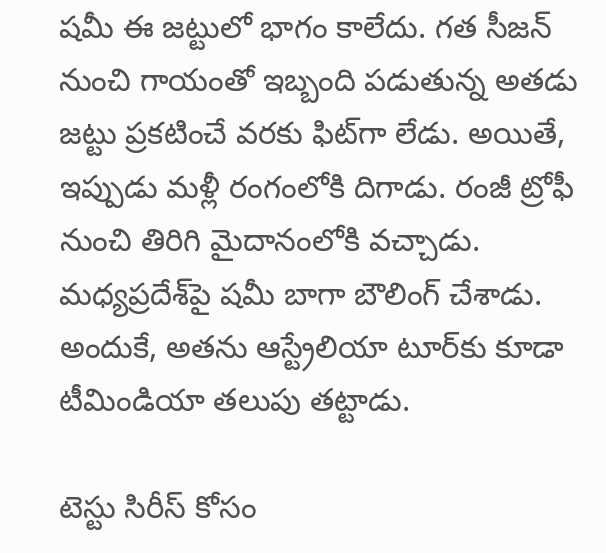షమీ ఈ జట్టులో భాగం కాలేదు. గత సీజన్ నుంచి గాయంతో ఇబ్బంది పడుతున్న అతడు జట్టు ప్రకటించే వరకు ఫిట్‌గా లేడు. అయితే, ఇప్పుడు మళ్లీ రంగంలోకి దిగాడు. రంజీ ట్రోఫీ నుంచి తిరిగి మైదానంలోకి వచ్చాడు. మధ్యప్రదేశ్‌పై షమీ బాగా బౌలింగ్ చేశాడు. అందుకే, అతను ఆస్ట్రేలియా టూర్‌కు కూడా టీమిండియా తలుపు తట్టాడు.

టెస్టు సిరీస్ కోసం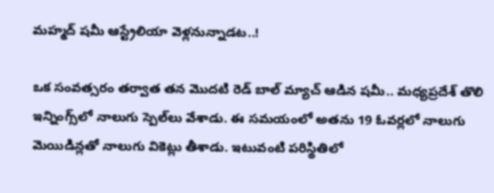మహ్మద్ షమీ ఆస్ట్రేలియా వెళ్లనున్నాడట..!

ఒక సంవత్సరం తర్వాత తన మొదటి రెడ్ బాల్ మ్యాచ్ ఆడిన షమీ.. మధ్యప్రదేశ్ తొలి ఇన్నింగ్స్‌లో నాలుగు స్పెల్‌లు వేశాడు. ఈ సమయంలో అతను 19 ఓవర్లలో నాలుగు మెయిడిన్లతో నాలుగు వికెట్లు తీశాడు. ఇటువంటి పరిస్థితిలో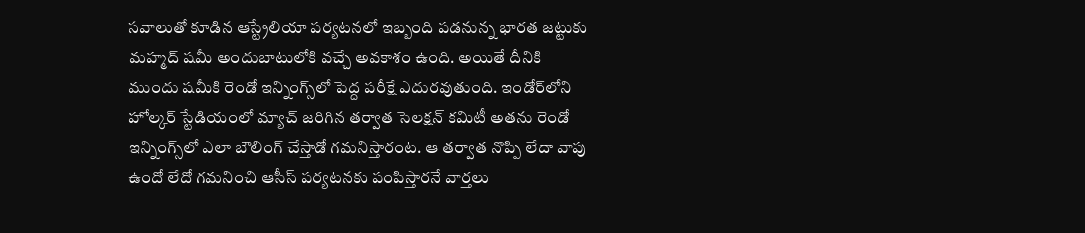సవాలుతో కూడిన ఆస్ట్రేలియా పర్యటనలో ఇబ్బంది పడనున్న భారత జట్టుకు మహ్మద్ షమీ అందుబాటులోకి వచ్చే అవకాశం ఉంది. అయితే దీనికి ముందు షమీకి రెండో ఇన్నింగ్స్‌లో పెద్ద పరీక్షే ఎదురవుతుంది. ఇండోర్‌లోని హోల్కర్ స్టేడియంలో మ్యాచ్ జరిగిన తర్వాత సెలక్షన్ కమిటీ అతను రెండో ఇన్నింగ్స్‌లో ఎలా బౌలింగ్ చేస్తాడో గమనిస్తారంట. ఆ తర్వాత నొప్పి లేదా వాపు ఉందో లేదో గమనించి ఆసీస్ పర్యటనకు పంపిస్తారనే వార్తలు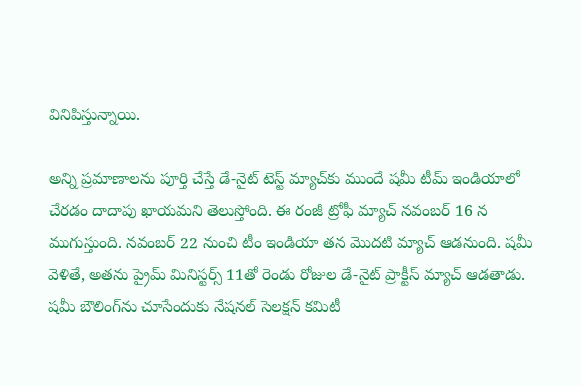వినిపిస్తున్నాయి.

అన్ని ప్రమాణాలను పూర్తి చేస్తే డే-నైట్ టెస్ట్ మ్యాచ్‌కు ముందే షమీ టీమ్ ఇండియాలో చేరడం దాదాపు ఖాయమని తెలుస్తోంది. ఈ రంజీ ట్రోఫీ మ్యాచ్ నవంబర్ 16 న ముగుస్తుంది. నవంబర్ 22 నుంచి టీం ఇండియా తన మొదటి మ్యాచ్ ఆడనుంది. షమీ వెళితే, అతను ప్రైమ్ మినిస్టర్స్ 11తో రెండు రోజుల డే-నైట్ ప్రాక్టీస్ మ్యాచ్ ఆడతాడు. షమీ బౌలింగ్‌ను చూసేందుకు నేషనల్ సెలక్షన్ కమిటీ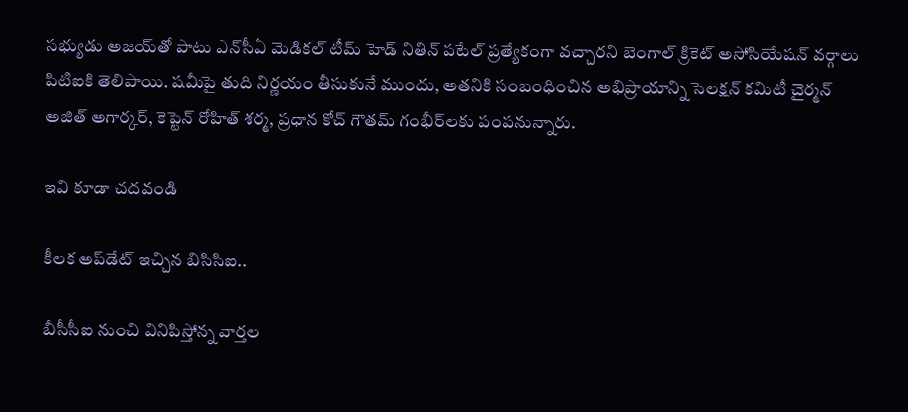సభ్యుడు అజయ్‌తో పాటు ఎన్‌సీఏ మెడికల్ టీమ్ హెడ్ నితిన్ పటేల్ ప్రత్యేకంగా వచ్చారని బెంగాల్ క్రికెట్ అసోసియేషన్ వర్గాలు పిటిఐకి తెలిపాయి. షమీపై తుది నిర్ణయం తీసుకునే ముందు, అతనికి సంబంధించిన అభిప్రాయాన్ని సెలక్షన్ కమిటీ చైర్మన్ అజిత్ అగార్కర్, కెప్టెన్ రోహిత్ శర్మ, ప్రధాన కోచ్ గౌతమ్ గంభీర్‌లకు పంపనున్నారు.

ఇవి కూడా చదవండి

కీలక అప్‌డేట్ ఇచ్చిన బిసిసిఐ..

బీసీసీఐ నుంచి వినిపిస్తోన్న వార్తల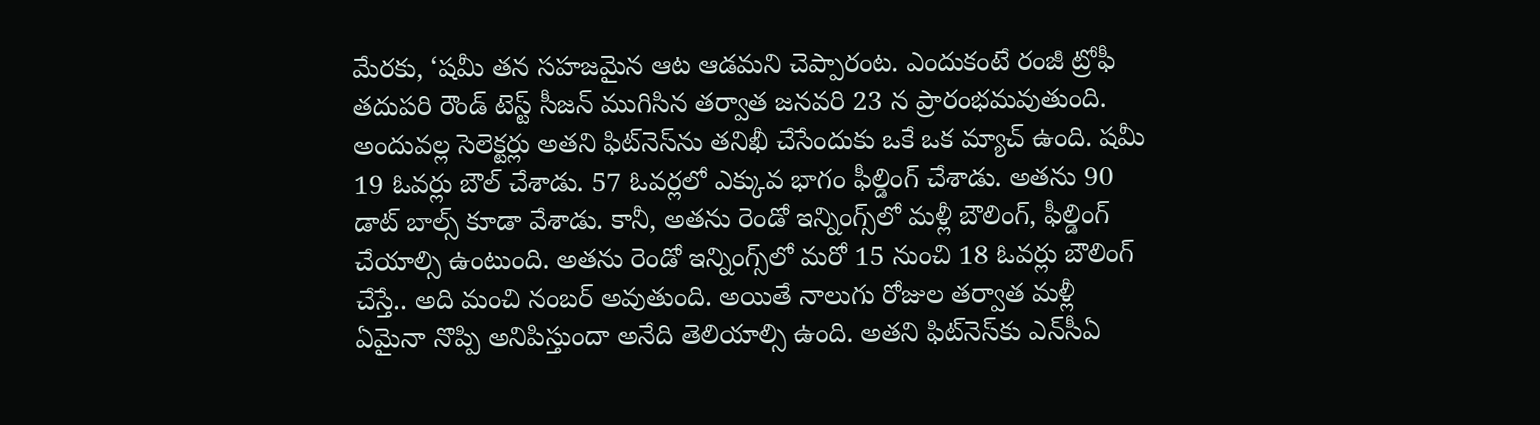మేరకు, ‘షమీ తన సహజమైన ఆట ఆడమని చెప్పారంట. ఎందుకంటే రంజీ ట్రోఫీ తదుపరి రౌండ్ టెస్ట్ సీజన్ ముగిసిన తర్వాత జనవరి 23 న ప్రారంభమవుతుంది. అందువల్ల సెలెక్టర్లు అతని ఫిట్‌నెస్‌ను తనిఖీ చేసేందుకు ఒకే ఒక మ్యాచ్‌ ఉంది. షమీ 19 ఓవర్లు బౌల్ చేశాడు. 57 ఓవర్లలో ఎక్కువ భాగం ఫీల్డింగ్ చేశాడు. అతను 90 డాట్ బాల్స్ కూడా వేశాడు. కానీ, అతను రెండో ఇన్నింగ్స్‌లో మళ్లీ బౌలింగ్, ఫీల్డింగ్ చేయాల్సి ఉంటుంది. అతను రెండో ఇన్నింగ్స్‌లో మరో 15 నుంచి 18 ఓవర్లు బౌలింగ్ చేస్తే.. అది మంచి నంబర్ అవుతుంది. అయితే నాలుగు రోజుల తర్వాత మళ్లీ ఏమైనా నొప్పి అనిపిస్తుందా అనేది తెలియాల్సి ఉంది. అతని ఫిట్‌నెస్‌కు ఎన్‌సీఏ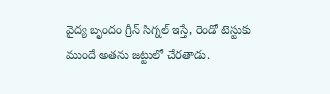వైద్య బృందం గ్రీన్ సిగ్నల్ ఇస్తే, రెండో టెస్టుకు ముందే అతను జట్టులో చేరతాడు.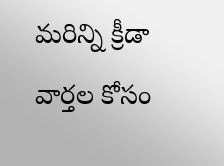మరిన్ని క్రీడా వార్తల కోసం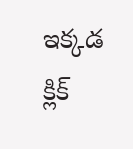ఇక్కడ క్లిక్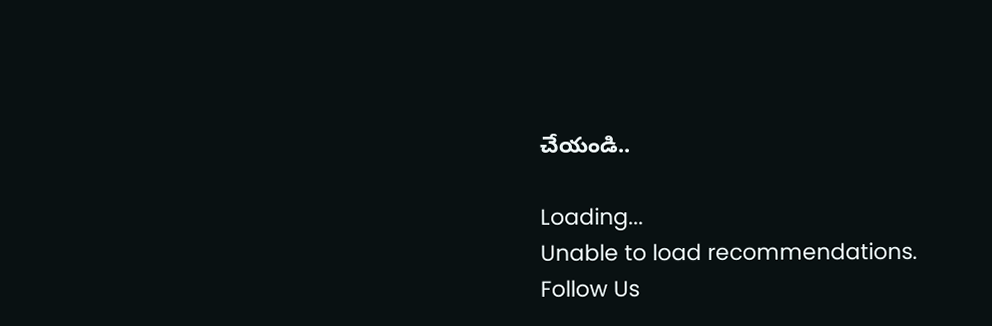చేయండి..

Loading...
Unable to load recommendations.
Follow Us